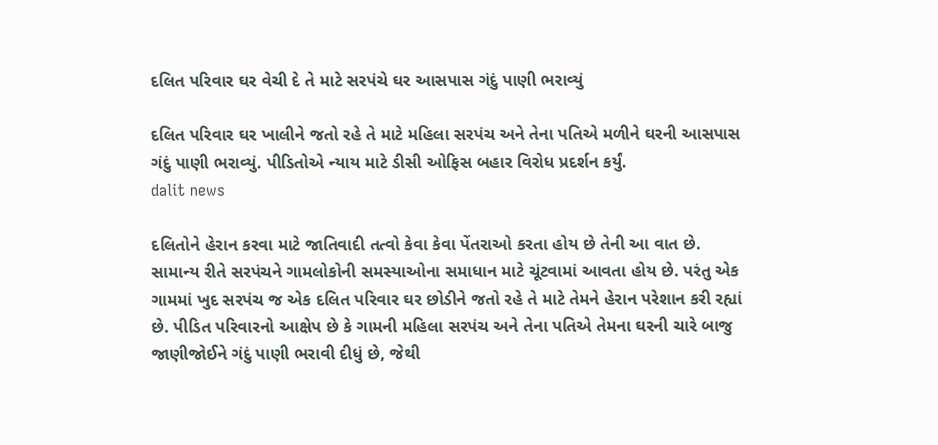દલિત પરિવાર ઘર વેચી દે તે માટે સરપંચે ઘર આસપાસ ગંદું પાણી ભરાવ્યું

દલિત પરિવાર ઘર ખાલીને જતો રહે તે માટે મહિલા સરપંચ અને તેના પતિએ મળીને ઘરની આસપાસ ગંદું પાણી ભરાવ્યું. પીડિતોએ ન્યાય માટે ડીસી ઓફિસ બહાર વિરોધ પ્રદર્શન કર્યું.
dalit news

દલિતોને હેરાન કરવા માટે જાતિવાદી તત્વો કેવા કેવા પેંતરાઓ કરતા હોય છે તેની આ વાત છે. સામાન્ય રીતે સરપંચને ગામલોકોની સમસ્યાઓના સમાધાન માટે ચૂંટવામાં આવતા હોય છે. પરંતુ એક ગામમાં ખુદ સરપંચ જ એક દલિત પરિવાર ઘર છોડીને જતો રહે તે માટે તેમને હેરાન પરેશાન કરી રહ્યાં છે. પીડિત પરિવારનો આક્ષેપ છે કે ગામની મહિલા સરપંચ અને તેના પતિએ તેમના ઘરની ચારે બાજુ જાણીજોઈને ગંદું પાણી ભરાવી દીધું છે, જેથી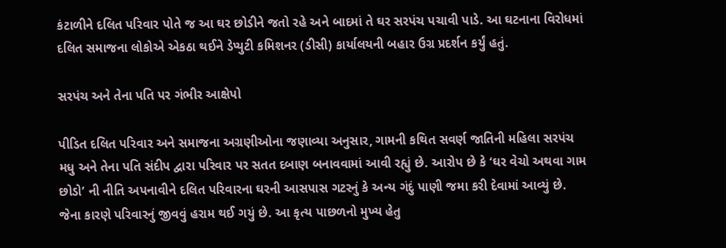કંટાળીને દલિત પરિવાર પોતે જ આ ઘર છોડીને જતો રહે અને બાદમાં તે ઘર સરપંચ પચાવી પાડે. આ ઘટનાના વિરોધમાં દલિત સમાજના લોકોએ એકઠા થઈને ડેપ્યુટી કમિશનર (ડીસી) કાર્યાલયની બહાર ઉગ્ર પ્રદર્શન કર્યું હતું.

સરપંચ અને તેના પતિ પર ગંભીર આક્ષેપો

પીડિત દલિત પરિવાર અને સમાજના અગ્રણીઓના જણાવ્યા અનુસાર, ગામની કથિત સવર્ણ જાતિની મહિલા સરપંચ મધુ અને તેના પતિ સંદીપ દ્વારા પરિવાર પર સતત દબાણ બનાવવામાં આવી રહ્યું છે. આરોપ છે કે ‘ઘર વેચો અથવા ગામ છોડો’ ની નીતિ અપનાવીને દલિત પરિવારના ઘરની આસપાસ ગટરનું કે અન્ય ગંદું પાણી જમા કરી દેવામાં આવ્યું છે. જેના કારણે પરિવારનું જીવવું હરામ થઈ ગયું છે. આ કૃત્ય પાછળનો મુખ્ય હેતુ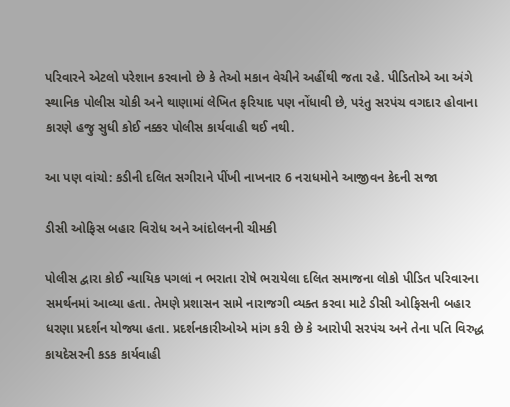પરિવારને એટલો પરેશાન કરવાનો છે કે તેઓ મકાન વેચીને અહીંથી જતા રહે. પીડિતોએ આ અંગે સ્થાનિક પોલીસ ચોકી અને થાણામાં લેખિત ફરિયાદ પણ નોંધાવી છે, પરંતુ સરપંચ વગદાર હોવાના કારણે હજુ સુધી કોઈ નક્કર પોલીસ કાર્યવાહી થઈ નથી.

આ પણ વાંચો: કડીની દલિત સગીરાને પીંખી નાખનાર 6 નરાધમોને આજીવન કેદની સજા

ડીસી ઓફિસ બહાર વિરોધ અને આંદોલનની ચીમકી

પોલીસ દ્વારા કોઈ ન્યાયિક પગલાં ન ભરાતા રોષે ભરાયેલા દલિત સમાજના લોકો પીડિત પરિવારના સમર્થનમાં આવ્યા હતા. તેમણે પ્રશાસન સામે નારાજગી વ્યક્ત કરવા માટે ડીસી ઓફિસની બહાર ધરણા પ્રદર્શન યોજ્યા હતા. પ્રદર્શનકારીઓએ માંગ કરી છે કે આરોપી સરપંચ અને તેના પતિ વિરુદ્ધ કાયદેસરની કડક કાર્યવાહી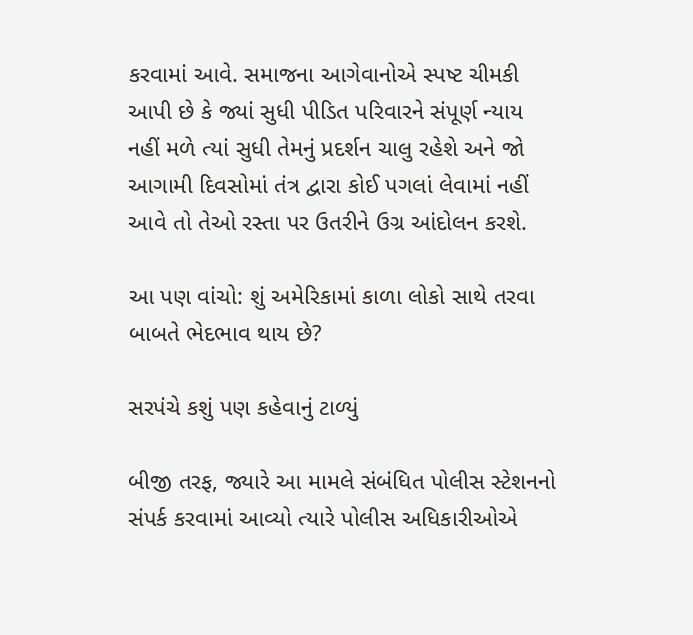કરવામાં આવે. સમાજના આગેવાનોએ સ્પષ્ટ ચીમકી આપી છે કે જ્યાં સુધી પીડિત પરિવારને સંપૂર્ણ ન્યાય નહીં મળે ત્યાં સુધી તેમનું પ્રદર્શન ચાલુ રહેશે અને જો આગામી દિવસોમાં તંત્ર દ્વારા કોઈ પગલાં લેવામાં નહીં આવે તો તેઓ રસ્તા પર ઉતરીને ઉગ્ર આંદોલન કરશે.

આ પણ વાંચો: શું અમેરિકામાં કાળા લોકો સાથે તરવા બાબતે ભેદભાવ થાય છે?

સરપંચે કશું પણ કહેવાનું ટાળ્યું

બીજી તરફ, જ્યારે આ મામલે સંબંધિત પોલીસ સ્ટેશનનો સંપર્ક કરવામાં આવ્યો ત્યારે પોલીસ અધિકારીઓએ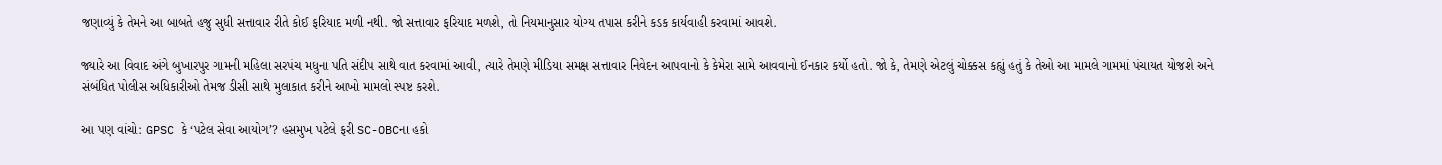જણાવ્યું કે તેમને આ બાબતે હજુ સુધી સત્તાવાર રીતે કોઈ ફરિયાદ મળી નથી. જો સત્તાવાર ફરિયાદ મળશે, તો નિયમાનુસાર યોગ્ય તપાસ કરીને કડક કાર્યવાહી કરવામાં આવશે.

જ્યારે આ વિવાદ અંગે બુખારપુર ગામની મહિલા સરપંચ મધુના પતિ સંદીપ સાથે વાત કરવામાં આવી, ત્યારે તેમણે મીડિયા સમક્ષ સત્તાવાર નિવેદન આપવાનો કે કેમેરા સામે આવવાનો ઈનકાર કર્યો હતો. જો કે, તેમણે એટલું ચોક્કસ કહ્યું હતું કે તેઓ આ મામલે ગામમાં પંચાયત યોજશે અને સંબંધિત પોલીસ અધિકારીઓ તેમજ ડીસી સાથે મુલાકાત કરીને આખો મામલો સ્પષ્ટ કરશે.

આ પણ વાંચો: GPSC કે ‘પટેલ સેવા આયોગ’? હસમુખ પટેલે ફરી SC-OBCના હકો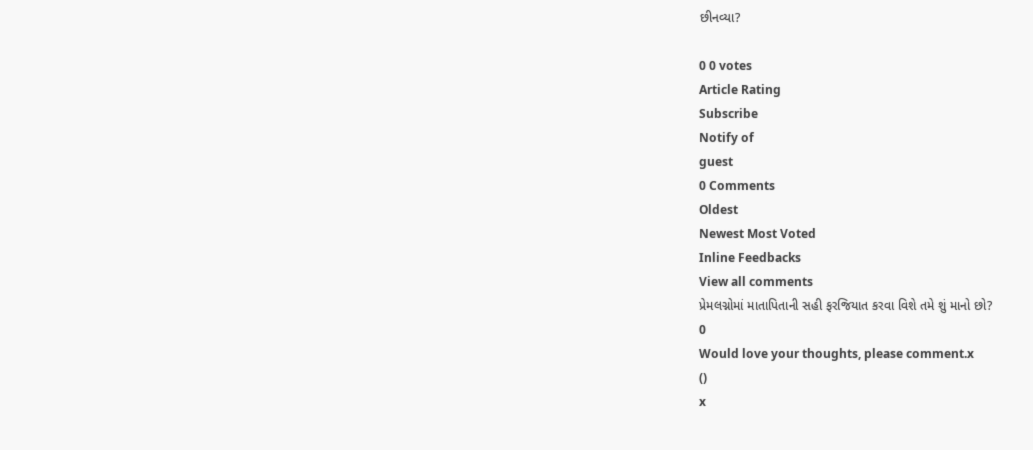છીનવ્યા?

0 0 votes
Article Rating
Subscribe
Notify of
guest
0 Comments
Oldest
Newest Most Voted
Inline Feedbacks
View all comments
પ્રેમલગ્નોમાં માતાપિતાની સહી ફરજિયાત કરવા વિશે તમે શું માનો છો?
0
Would love your thoughts, please comment.x
()
x